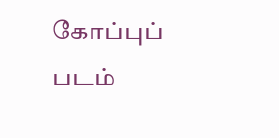கோப்புப் படம்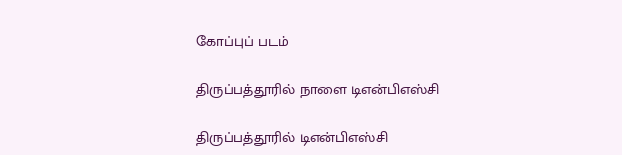கோப்புப் படம்

திருப்பத்தூரில் நாளை டிஎன்பிஎஸ்சி

திருப்பத்தூரில் டிஎன்பிஎஸ்சி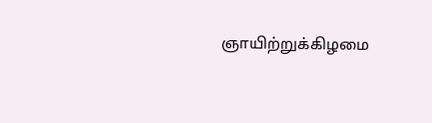ஞாயிற்றுக்கிழமை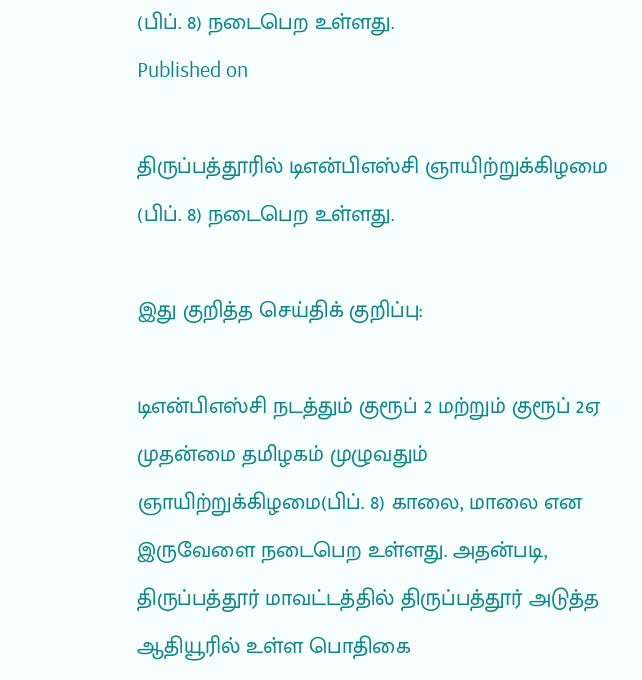(பிப். 8) நடைபெற உள்ளது.
Published on

திருப்பத்தூரில் டிஎன்பிஎஸ்சி ஞாயிற்றுக்கிழமை (பிப். 8) நடைபெற உள்ளது.

இது குறித்த செய்திக் குறிப்பு:

டிஎன்பிஎஸ்சி நடத்தும் குரூப் 2 மற்றும் குரூப் 2ஏ முதன்மை தமிழகம் முழுவதும் ஞாயிற்றுக்கிழமை(பிப். 8) காலை, மாலை என இருவேளை நடைபெற உள்ளது. அதன்படி, திருப்பத்தூர் மாவட்டத்தில் திருப்பத்தூர் அடுத்த ஆதியூரில் உள்ள பொதிகை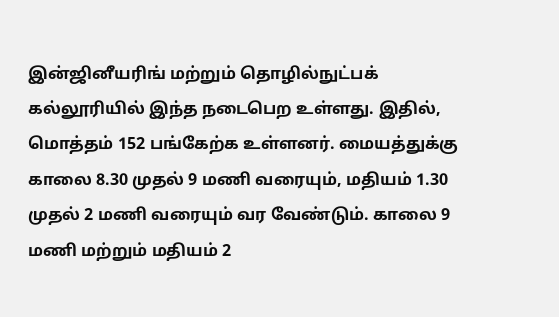இன்ஜினீயரிங் மற்றும் தொழில்நுட்பக் கல்லூரியில் இந்த நடைபெற உள்ளது. இதில், மொத்தம் 152 பங்கேற்க உள்ளனர். மையத்துக்கு காலை 8.30 முதல் 9 மணி வரையும், மதியம் 1.30 முதல் 2 மணி வரையும் வர வேண்டும். காலை 9 மணி மற்றும் மதியம் 2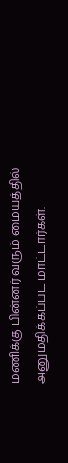மணிக்கு பின்னர் வரும் மையத்தில் அனுமதிக்கப்பட மாட்டார்கள்.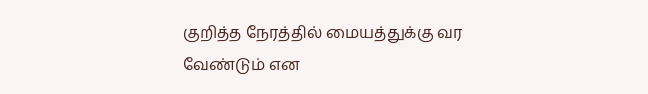குறித்த நேரத்தில் மையத்துக்கு வர வேண்டும் என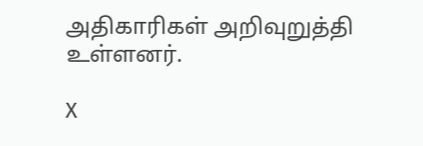அதிகாரிகள் அறிவுறுத்தி உள்ளனர்.

X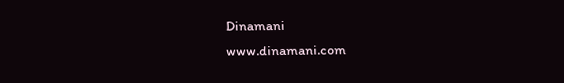Dinamani
www.dinamani.com